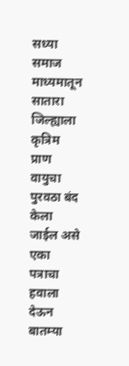सध्या समाज माध्यमातून सातारा जिल्ह्याला कृत्रिम प्राण वायुचा पुरवठा बंद केला जाईल असे एका पत्राचा हवाला देऊन बातम्या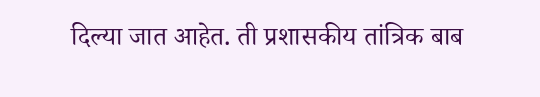दिल्या जात आहेत. ती प्रशासकीय तांत्रिक बाब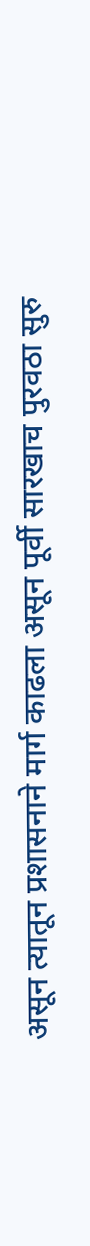असून त्यातून प्रशासनाने मार्ग काढला असून पूर्वी सारखाच पुरवठा सुरु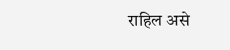राहिल असे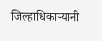जिल्हाधिकाऱ्यानी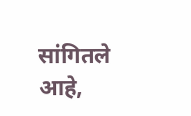सांगितले आहे,